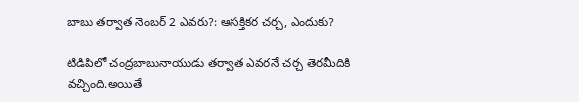బాబు తర్వాత నెంబర్ 2 ఎవరు?: ఆసక్తికర చర్చ, ఎందుకు?

టిడిపిలో చంద్రబాబునాయుడు తర్వాత ఎవరనే చర్చ తెరమీదికి వచ్చింది.అయితే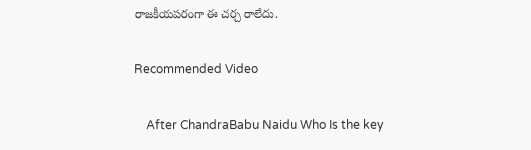రాజకీయపరంగా ఈ చర్చ రాలేదు.

Recommended Video

    After ChandraBabu Naidu Who Is the key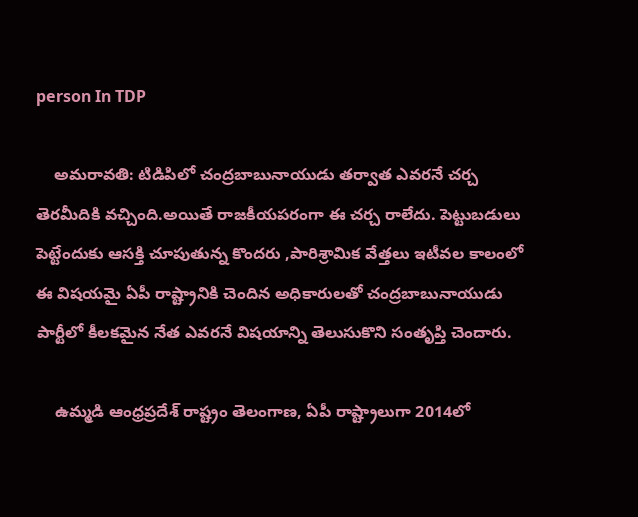person In TDP

    అమరావతి: టిడిపిలో చంద్రబాబునాయుడు తర్వాత ఎవరనే చర్చ తెరమీదికి వచ్చింది.అయితే రాజకీయపరంగా ఈ చర్చ రాలేదు. పెట్టుబడులు పెట్టేందుకు ఆసక్తి చూపుతున్న కొందరు ,పారిశ్రామిక వేత్తలు ఇటీవల కాలంలో ఈ విషయమై ఏపీ రాష్ట్రానికి చెందిన అధికారులతో చంద్రబాబునాయుడు పార్టీలో కీలకమైన నేత ఎవరనే విషయాన్ని తెలుసుకొని సంతృప్తి చెందారు.

    ఉమ్మడి ఆంధ్రప్రదేశ్ రాష్ట్రం తెలంగాణ, ఏపీ రాష్ట్రాలుగా 2014లో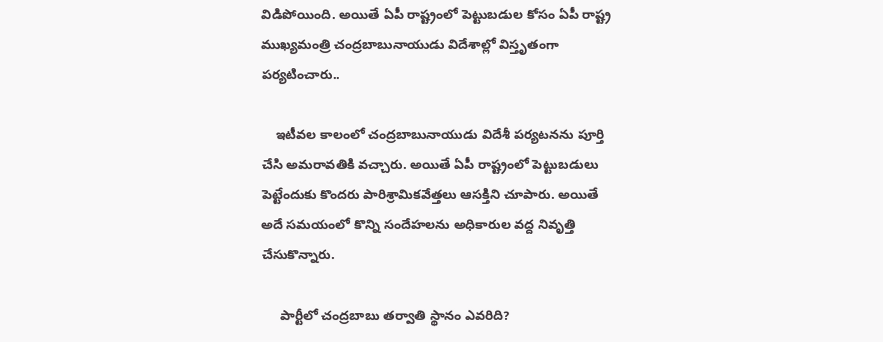విడిపోయింది. అయితే ఏపీ రాష్ట్రంలో పెట్టుబడుల కోసం ఏపీ రాష్ట్ర ముఖ్యమంత్రి చంద్రబాబునాయుడు విదేశాల్లో విస్తృతంగా పర్యటించారు..

    ఇటీవల కాలంలో చంద్రబాబునాయుడు విదేశీ పర్యటనను పూర్తి చేసి అమరావతికి వచ్చారు. అయితే ఏపీ రాష్ట్రంలో పెట్టుబడులు పెట్టేందుకు కొందరు పారిశ్రామికవేత్తలు ఆసక్తిని చూపారు. అయితే అదే సమయంలో కొన్ని సందేహలను అధికారుల వద్ద నివృత్తి చేసుకొన్నారు.

     పార్టీలో చంద్రబాబు తర్వాతి స్థానం ఎవరిది?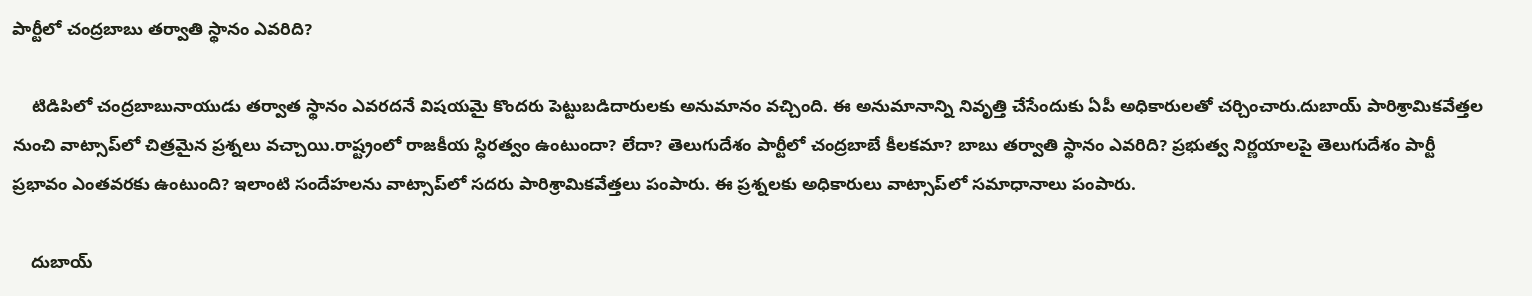పార్టీలో చంద్రబాబు తర్వాతి స్థానం ఎవరిది?

    టిడిపిలో చంద్రబాబునాయుడు తర్వాత స్థానం ఎవరదనే విషయమై కొందరు పెట్టుబడిదారులకు అనుమానం వచ్చింది. ఈ అనుమానాన్ని నివృత్తి చేసేందుకు ఏపీ అధికారులతో చర్చించారు.దుబాయ్ పారిశ్రామికవేత్తల నుంచి వాట్సాప్‌లో చిత్రమైన ప్రశ్నలు వచ్చాయి.రాష్ట్రంలో రాజకీయ స్ధిరత్వం ఉంటుందా? లేదా? తెలుగుదేశం పార్టీలో చంద్రబాబే కీలకమా? బాబు తర్వాతి స్థానం ఎవరిది? ప్రభుత్వ నిర్ణయాలపై తెలుగుదేశం పార్టీ ప్రభావం ఎంతవరకు ఉంటుంది? ఇలాంటి సందేహలను వాట్సాప్‌లో సదరు పారిశ్రామికవేత్తలు పంపారు. ఈ ప్రశ్నలకు అధికారులు వాట్సాప్‌లో సమాధానాలు పంపారు.

    దుబాయ్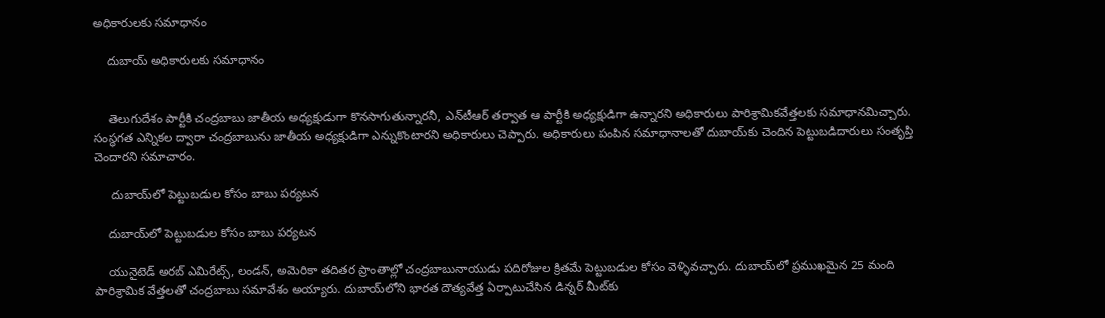అధికారులకు సమాధానం

    దుబాయ్ అధికారులకు సమాధానం


    తెలుగుదేశం పార్టీకి చంద్రబాబు జాతీయ అధ్యక్షుడుగా కొనసాగుతున్నారనీ, ఎన్‌టీఆర్ తర్వాత ఆ పార్టీకి అధ్యక్షుడిగా ఉన్నారని అధికారులు పారిశ్రామికవేత్తలకు సమాధానమిచ్చారు. సంస్ధగత ఎన్నికల ద్వారా చంద్రబాబును జాతీయ అధ్యక్షుడిగా ఎన్నుకొంటారని అధికారులు చెప్పారు. అధికారులు పంపిన సమాధానాలతో దుబాయ్‌కు చెందిన పెట్టుబడిదారులు సంతృప్తి చెందారని సమాచారం.

     దుబాయ్‌లో పెట్టుబడుల కోసం బాబు పర్యటన

    దుబాయ్‌లో పెట్టుబడుల కోసం బాబు పర్యటన

    యునైటెడ్ అరబ్ ఎమిరేట్స్, లండన్, అమెరికా తదితర ప్రాంతాల్లో చంద్రబాబునాయుడు పదిరోజుల క్రితమే పెట్టుబడుల కోసం వెళ్ళివచ్చారు. దుబాయ్‌లో ప్రముఖమైన 25 మంది పారిశ్రామిక వేత్తలతో చంద్రబాబు సమావేశం అయ్యారు. దుబాయ్‌లోని భారత దౌత్యవేత్త ఏర్పాటుచేసిన డిన్నర్ మీట్‌కు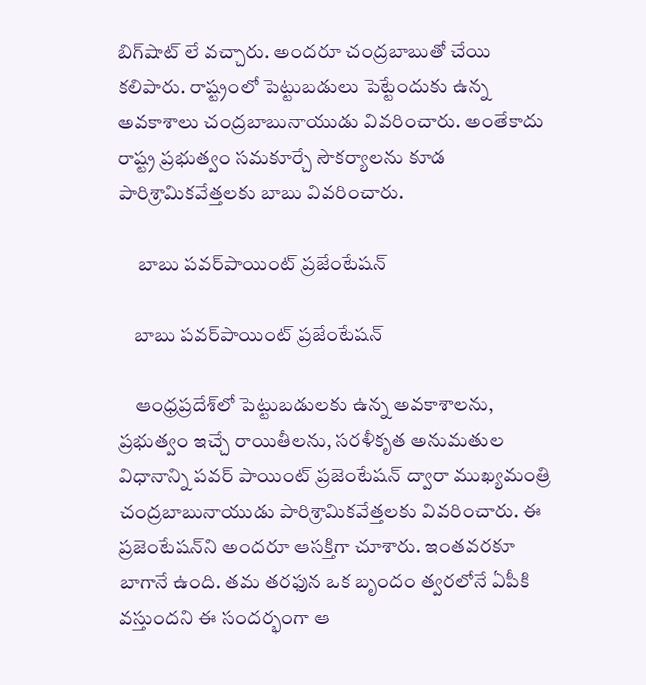బిగ్‌షాట్ లే వచ్చారు. అందరూ చంద్రబాబుతో చేయి కలిపారు. రాష్ట్రంలో పెట్టుబడులు పెట్టేందుకు ఉన్న అవకాశాలు చంద్రబాబునాయుడు వివరించారు. అంతేకాదు రాష్ట్ర ప్రభుత్వం సమకూర్చే సౌకర్యాలను కూడ పారిశ్రామికవేత్తలకు బాబు వివరించారు.

     బాబు పవర్‌పాయింట్ ప్రజేంటేషన్

    బాబు పవర్‌పాయింట్ ప్రజేంటేషన్

    ఆంధ్రప్రదేశ్‌లో పెట్టుబడులకు ఉన్న అవకాశాలను, ప్రభుత్వం ఇచ్చే రాయితీలను, సరళీకృత అనుమతుల విధానాన్ని పవర్ పాయింట్ ప్రజెంటేషన్ ద్వారా ముఖ్యమంత్రి చంద్రబాబునాయుడు పారిశ్రామికవేత్తలకు వివరించారు. ఈ ప్రజెంటేషన్‌ని అందరూ ఆసక్తిగా చూశారు. ఇంతవరకూ బాగానే ఉంది. తమ తరఫున ఒక బృందం త్వరలోనే ఏపీకి వస్తుందని ఈ సందర్భంగా ఆ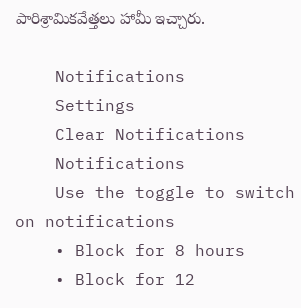పారిశ్రామికవేత్తలు హామీ ఇచ్చారు.

    Notifications
    Settings
    Clear Notifications
    Notifications
    Use the toggle to switch on notifications
    • Block for 8 hours
    • Block for 12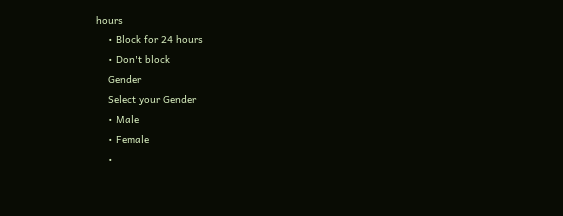hours
    • Block for 24 hours
    • Don't block
    Gender
    Select your Gender
    • Male
    • Female
    •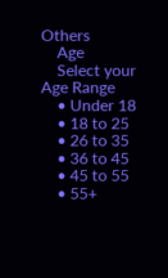Others
    Age
    Select your Age Range
    • Under 18
    • 18 to 25
    • 26 to 35
    • 36 to 45
    • 45 to 55
    • 55+